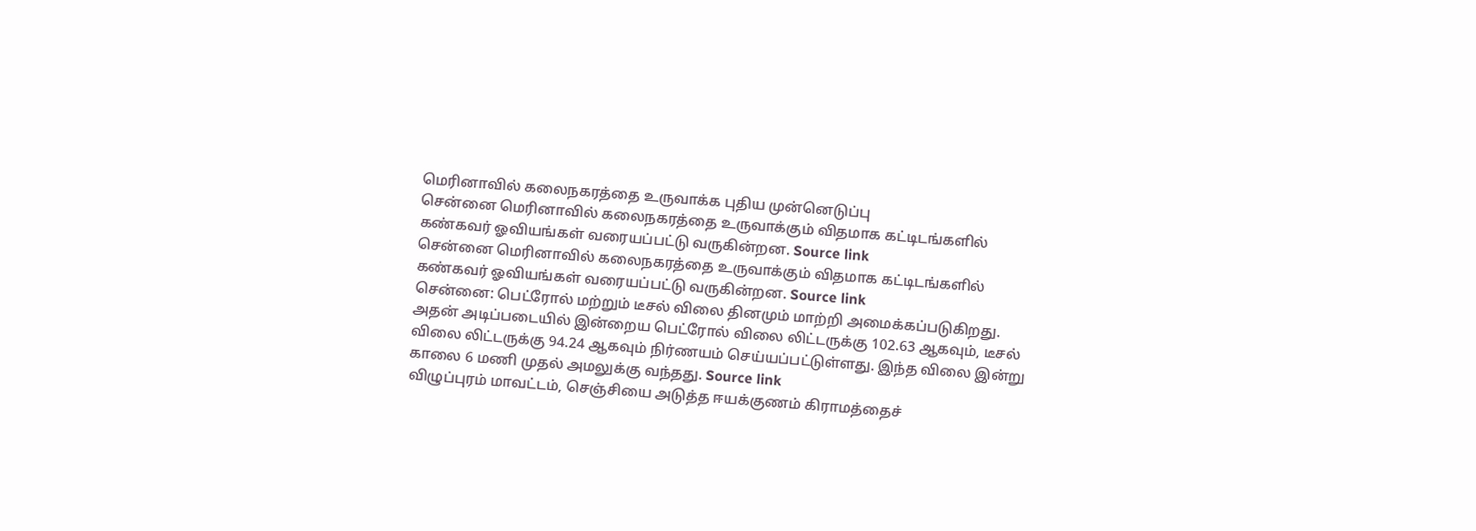மெரினாவில் கலைநகரத்தை உருவாக்க புதிய முன்னெடுப்பு
சென்னை மெரினாவில் கலைநகரத்தை உருவாக்கும் விதமாக கட்டிடங்களில் கண்கவர் ஓவியங்கள் வரையப்பட்டு வருகின்றன. Source link
சென்னை மெரினாவில் கலைநகரத்தை உருவாக்கும் விதமாக கட்டிடங்களில் கண்கவர் ஓவியங்கள் வரையப்பட்டு வருகின்றன. Source link
சென்னை: பெட்ரோல் மற்றும் டீசல் விலை தினமும் மாற்றி அமைக்கப்படுகிறது. அதன் அடிப்படையில் இன்றைய பெட்ரோல் விலை லிட்டருக்கு 102.63 ஆகவும், டீசல் விலை லிட்டருக்கு 94.24 ஆகவும் நிர்ணயம் செய்யப்பட்டுள்ளது. இந்த விலை இன்று காலை 6 மணி முதல் அமலுக்கு வந்தது. Source link
விழுப்புரம் மாவட்டம், செஞ்சியை அடுத்த ஈயக்குணம் கிராமத்தைச்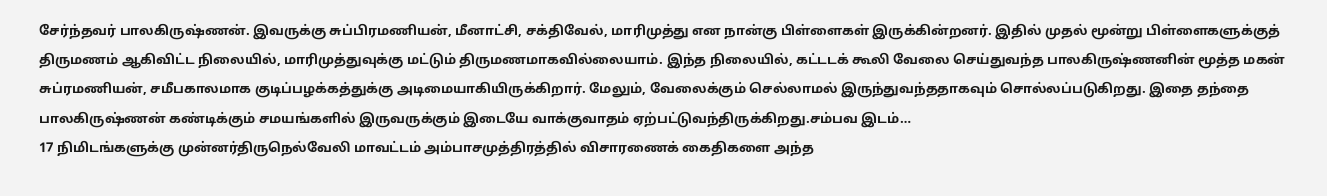சேர்ந்தவர் பாலகிருஷ்ணன். இவருக்கு சுப்பிரமணியன், மீனாட்சி, சக்திவேல், மாரிமுத்து என நான்கு பிள்ளைகள் இருக்கின்றனர். இதில் முதல் மூன்று பிள்ளைகளுக்குத் திருமணம் ஆகிவிட்ட நிலையில், மாரிமுத்துவுக்கு மட்டும் திருமணமாகவில்லையாம். இந்த நிலையில், கட்டடக் கூலி வேலை செய்துவந்த பாலகிருஷ்ணனின் மூத்த மகன் சுப்ரமணியன், சமீபகாலமாக குடிப்பழக்கத்துக்கு அடிமையாகியிருக்கிறார். மேலும், வேலைக்கும் செல்லாமல் இருந்துவந்ததாகவும் சொல்லப்படுகிறது. இதை தந்தை பாலகிருஷ்ணன் கண்டிக்கும் சமயங்களில் இருவருக்கும் இடையே வாக்குவாதம் ஏற்பட்டுவந்திருக்கிறது.சம்பவ இடம்…
17 நிமிடங்களுக்கு முன்னர்திருநெல்வேலி மாவட்டம் அம்பாசமுத்திரத்தில் விசாரணைக் கைதிகளை அந்த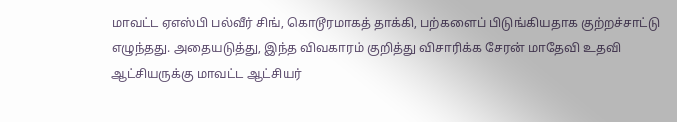மாவட்ட ஏஎஸ்பி பல்வீர் சிங், கொடூரமாகத் தாக்கி, பற்களைப் பிடுங்கியதாக குற்றச்சாட்டு எழுந்தது. அதையடுத்து, இந்த விவகாரம் குறித்து விசாரிக்க சேரன் மாதேவி உதவி ஆட்சியருக்கு மாவட்ட ஆட்சியர்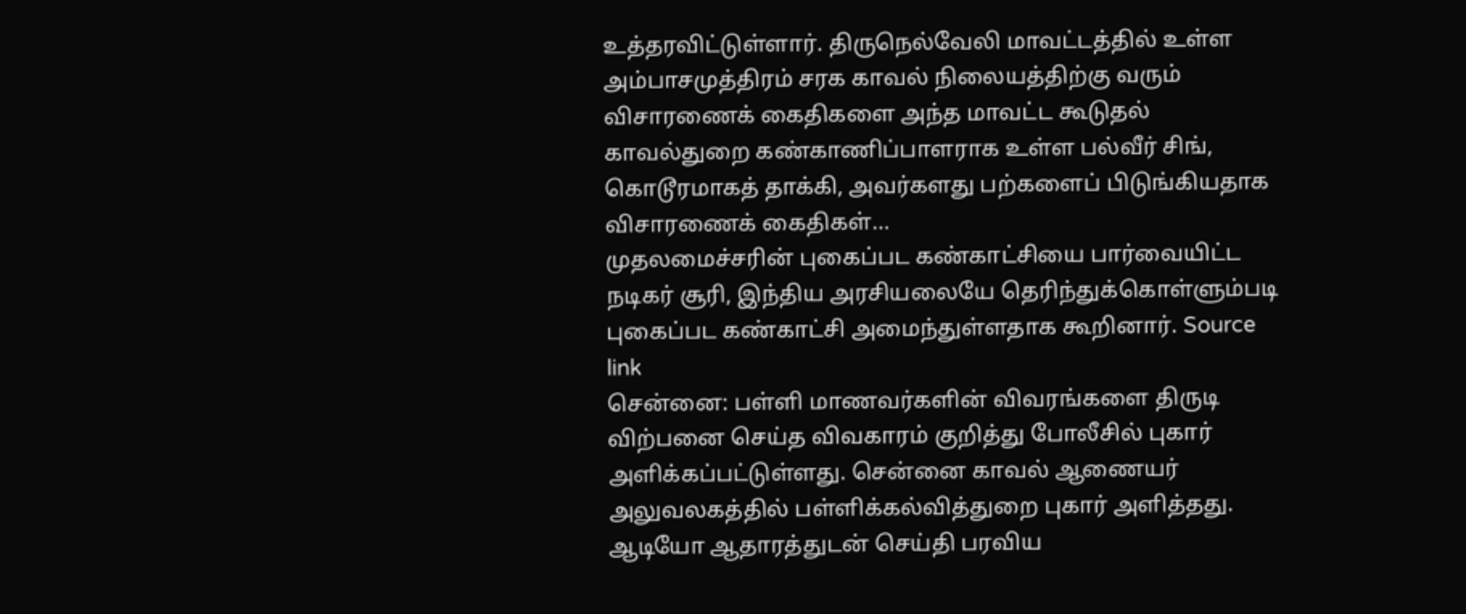உத்தரவிட்டுள்ளார். திருநெல்வேலி மாவட்டத்தில் உள்ள அம்பாசமுத்திரம் சரக காவல் நிலையத்திற்கு வரும் விசாரணைக் கைதிகளை அந்த மாவட்ட கூடுதல் காவல்துறை கண்காணிப்பாளராக உள்ள பல்வீர் சிங், கொடூரமாகத் தாக்கி, அவர்களது பற்களைப் பிடுங்கியதாக விசாரணைக் கைதிகள்…
முதலமைச்சரின் புகைப்பட கண்காட்சியை பார்வையிட்ட நடிகர் சூரி, இந்திய அரசியலையே தெரிந்துக்கொள்ளும்படி புகைப்பட கண்காட்சி அமைந்துள்ளதாக கூறினார். Source link
சென்னை: பள்ளி மாணவர்களின் விவரங்களை திருடி விற்பனை செய்த விவகாரம் குறித்து போலீசில் புகார் அளிக்கப்பட்டுள்ளது. சென்னை காவல் ஆணையர் அலுவலகத்தில் பள்ளிக்கல்வித்துறை புகார் அளித்தது. ஆடியோ ஆதாரத்துடன் செய்தி பரவிய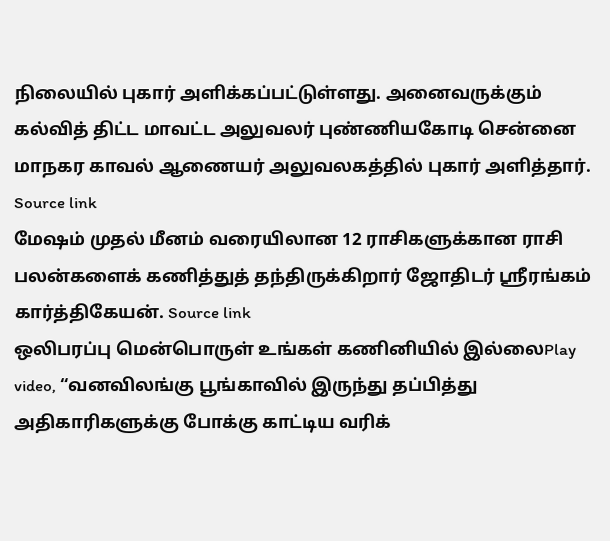நிலையில் புகார் அளிக்கப்பட்டுள்ளது. அனைவருக்கும் கல்வித் திட்ட மாவட்ட அலுவலர் புண்ணியகோடி சென்னை மாநகர காவல் ஆணையர் அலுவலகத்தில் புகார் அளித்தார். Source link
மேஷம் முதல் மீனம் வரையிலான 12 ராசிகளுக்கான ராசி பலன்களைக் கணித்துத் தந்திருக்கிறார் ஜோதிடர் ஶ்ரீரங்கம் கார்த்திகேயன். Source link
ஒலிபரப்பு மென்பொருள் உங்கள் கணினியில் இல்லைPlay video, “வனவிலங்கு பூங்காவில் இருந்து தப்பித்து அதிகாரிகளுக்கு போக்கு காட்டிய வரிக்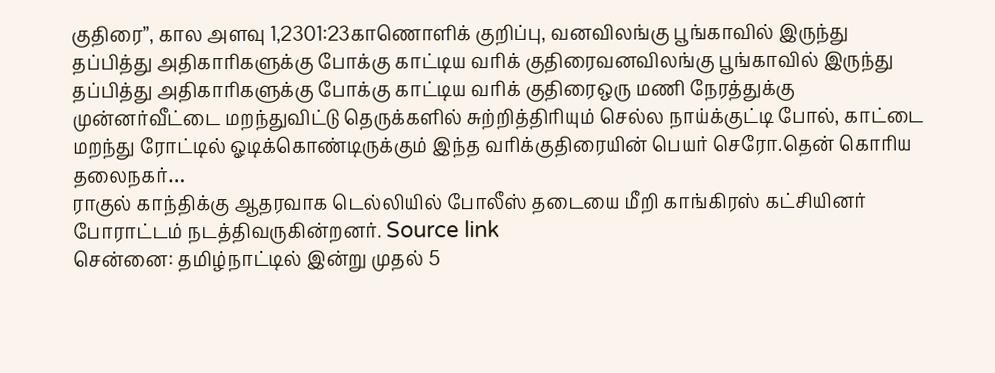குதிரை”, கால அளவு 1,2301:23காணொளிக் குறிப்பு, வனவிலங்கு பூங்காவில் இருந்து தப்பித்து அதிகாரிகளுக்கு போக்கு காட்டிய வரிக் குதிரைவனவிலங்கு பூங்காவில் இருந்து தப்பித்து அதிகாரிகளுக்கு போக்கு காட்டிய வரிக் குதிரைஒரு மணி நேரத்துக்கு முன்னர்வீட்டை மறந்துவிட்டு தெருக்களில் சுற்றித்திரியும் செல்ல நாய்க்குட்டி போல், காட்டை மறந்து ரோட்டில் ஓடிக்கொண்டிருக்கும் இந்த வரிக்குதிரையின் பெயர் செரோ.தென் கொரிய தலைநகர்…
ராகுல் காந்திக்கு ஆதரவாக டெல்லியில் போலீஸ் தடையை மீறி காங்கிரஸ் கட்சியினர் போராட்டம் நடத்திவருகின்றனர். Source link
சென்னை: தமிழ்நாட்டில் இன்று முதல் 5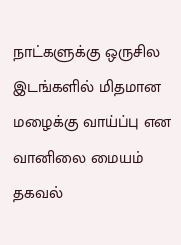நாட்களுக்கு ஒருசில இடங்களில் மிதமான மழைக்கு வாய்ப்பு என வானிலை மையம் தகவல்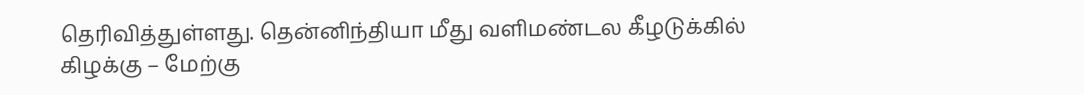தெரிவித்துள்ளது. தென்னிந்தியா மீது வளிமண்டல கீழடுக்கில் கிழக்கு – மேற்கு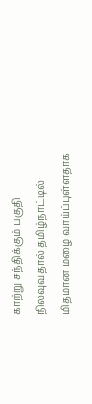காற்று சந்திக்கும் பகுதி நிலவுவதால் தமிழ்நாட்டில் மிதமான மழை வாய்ப்புள்ளதாக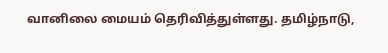வானிலை மையம் தெரிவித்துள்ளது. தமிழ்நாடு,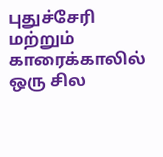புதுச்சேரி மற்றும் காரைக்காலில் ஒரு சில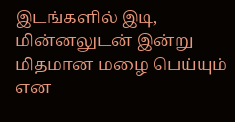இடங்களில் இடி, மின்னலுடன் இன்று மிதமான மழை பெய்யும் என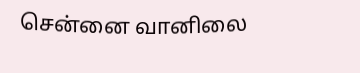சென்னை வானிலை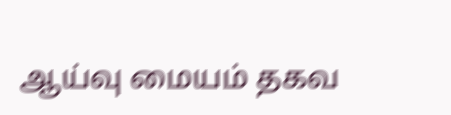ஆய்வு மையம் தகவ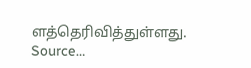ளத்தெரிவித்துள்ளது. Source…